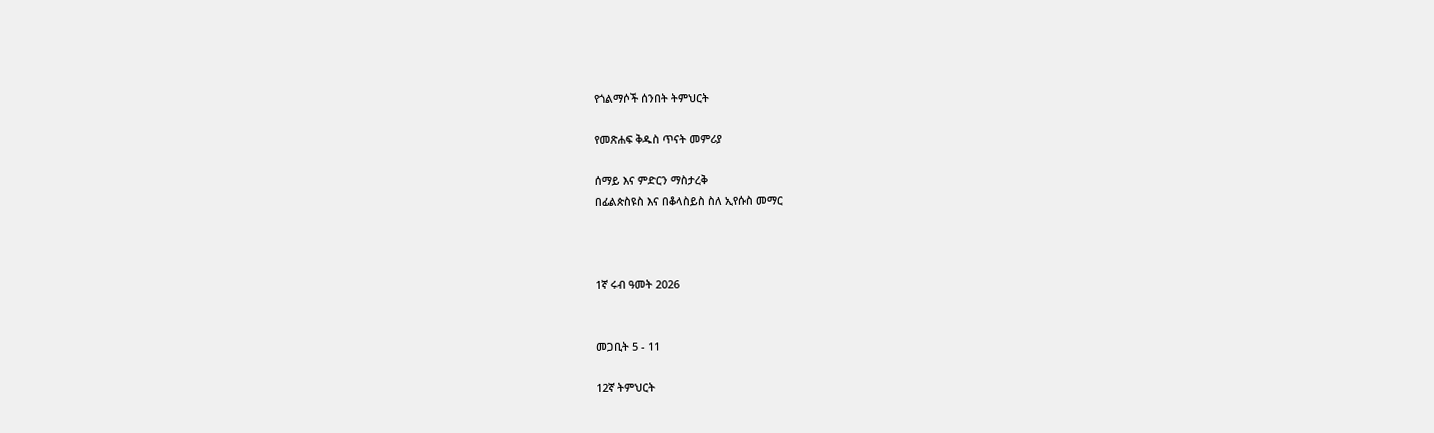የጎልማሶች ሰንበት ትምህርት

የመጽሐፍ ቅዱስ ጥናት መምሪያ

ሰማይ እና ምድርን ማስታረቅ
በፊልጵስዩስ እና በቆላስይስ ስለ ኢየሱስ መማር



1ኛ ሩብ ዓመት 2026


መጋቢት 5 - 11

12ኛ ትምህርት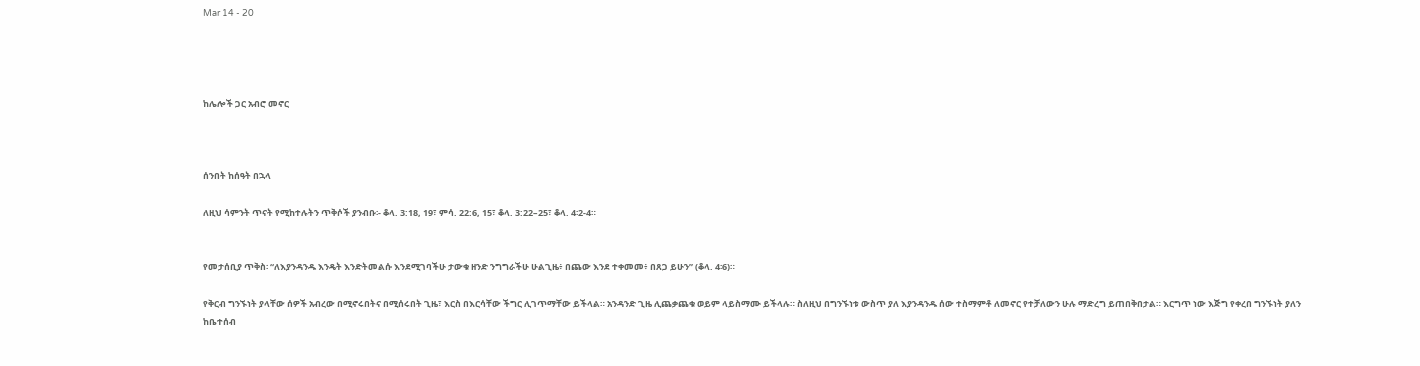Mar 14 - 20




ከሌሎች ጋር አብሮ መኖር



ሰንበት ከሰዓት በኋላ

ለዚህ ሳምንት ጥናት የሚከተሉትን ጥቅሶች ያንብቡ፡- ቆላ. 3:18, 19፣ ምሳ. 22:6, 15፣ ቆላ. 3:22–25፣ ቆላ. 4፡2-4።


የመታሰቢያ ጥቅስ፡ “ለእያንዳንዱ እንዴት እንድትመልሱ እንደሚገባችሁ ታውቁ ዘንድ ንግግራችሁ ሁልጊዜ፥ በጨው እንደ ተቀመመ፥ በጸጋ ይሁን” (ቆላ. 4፡6)።

የቅርብ ግንኙነት ያላቸው ሰዎች አብረው በሚኖሩበትና በሚሰሩበት ጊዜ፣ እርስ በእርሳቸው ችግር ሊገጥማቸው ይችላል። አንዳንድ ጊዜ ሊጨቃጨቁ ወይም ላይስማሙ ይችላሉ። ስለዚህ በግንኙነቱ ውስጥ ያለ እያንዳንዱ ሰው ተስማምቶ ለመኖር የተቻለውን ሁሉ ማድረግ ይጠበቅበታል። እርግጥ ነው እጅግ የቀረበ ግንኙነት ያለን ከቤተሰብ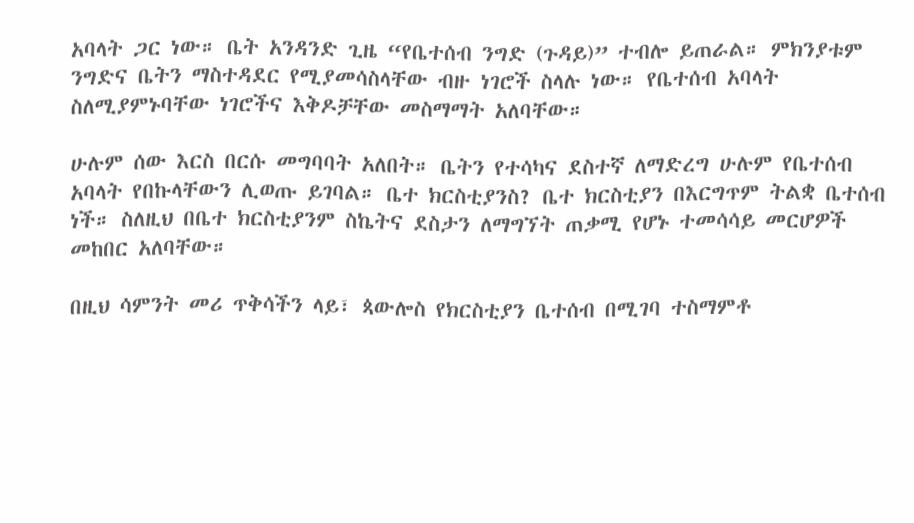አባላት ጋር ነው። ቤት አንዳንድ ጊዜ “የቤተሰብ ንግድ (ጉዳይ)” ተብሎ ይጠራል። ምክንያቱም ንግድና ቤትን ማስተዳደር የሚያመሳስላቸው ብዙ ነገሮች ስላሉ ነው። የቤተሰብ አባላት ስለሚያምኑባቸው ነገሮችና እቅዶቻቸው መስማማት አለባቸው።

ሁሉም ሰው እርስ በርሱ መግባባት አለበት። ቤትን የተሳካና ደስተኛ ለማድረግ ሁሉም የቤተሰብ አባላት የበኩላቸውን ሊወጡ ይገባል። ቤተ ክርስቲያንስ? ቤተ ክርስቲያን በእርግጥም ትልቋ ቤተሰብ ነች። ስለዚህ በቤተ ክርስቲያንም ስኬትና ደስታን ለማግኘት ጠቃሚ የሆኑ ተመሳሳይ መርሆዎች መከበር አለባቸው።

በዚህ ሳምንት መሪ ጥቅሳችን ላይ፣ ጳውሎስ የክርስቲያን ቤተሰብ በሚገባ ተስማምቶ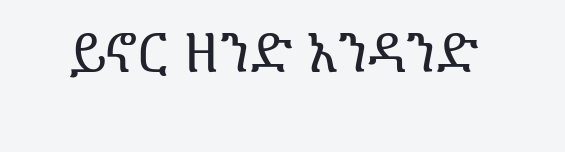ይኖር ዘንድ አንዳንድ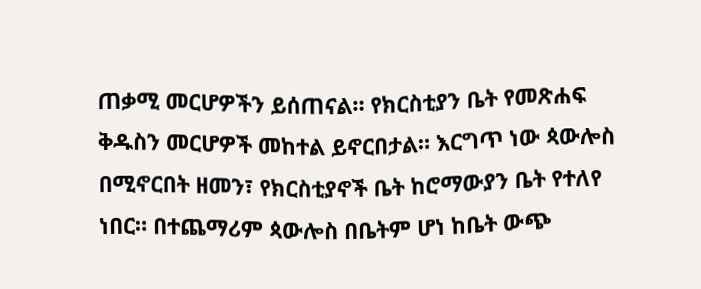ጠቃሚ መርሆዎችን ይሰጠናል። የክርስቲያን ቤት የመጽሐፍ ቅዱስን መርሆዎች መከተል ይኖርበታል። እርግጥ ነው ጳውሎስ በሚኖርበት ዘመን፣ የክርስቲያኖች ቤት ከሮማውያን ቤት የተለየ ነበር። በተጨማሪም ጳውሎስ በቤትም ሆነ ከቤት ውጭ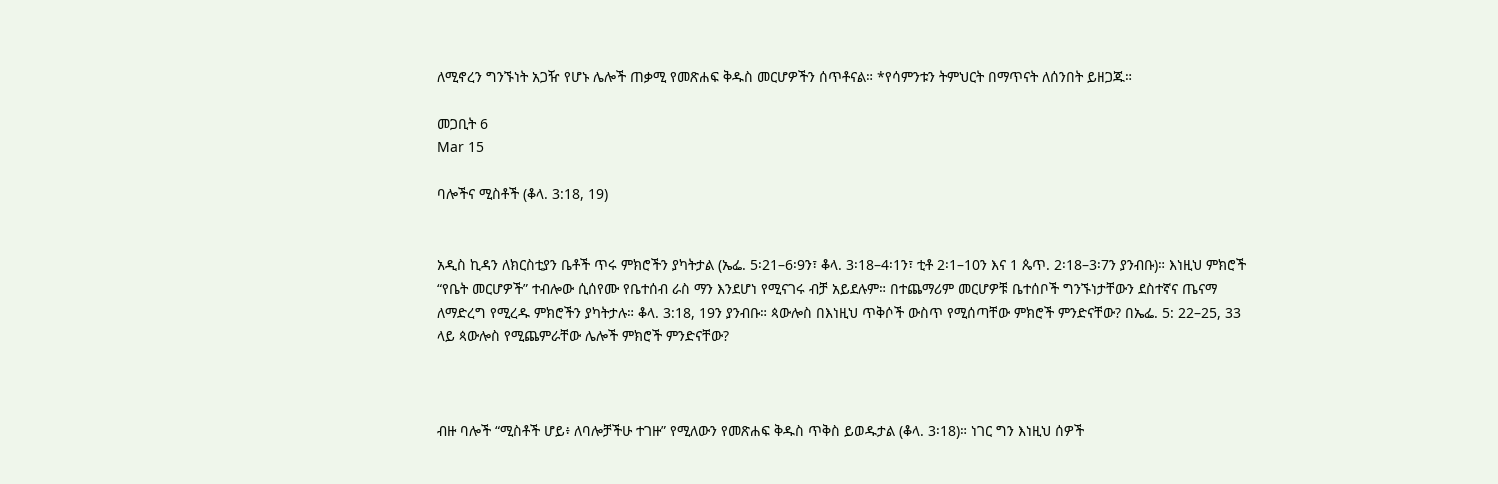ለሚኖረን ግንኙነት አጋዥ የሆኑ ሌሎች ጠቃሚ የመጽሐፍ ቅዱስ መርሆዎችን ሰጥቶናል። *የሳምንቱን ትምህርት በማጥናት ለሰንበት ይዘጋጁ።

መጋቢት 6
Mar 15

ባሎችና ሚስቶች (ቆላ. 3:18, 19)


አዲስ ኪዳን ለክርስቲያን ቤቶች ጥሩ ምክሮችን ያካትታል (ኤፌ. 5፡21–6፡9ን፣ ቆላ. 3፡18–4፡1ን፣ ቲቶ 2፡1–10ን እና 1 ጴጥ. 2፡18–3፡7ን ያንብቡ)። እነዚህ ምክሮች “የቤት መርሆዎች” ተብሎው ሲሰየሙ የቤተሰብ ራስ ማን እንደሆነ የሚናገሩ ብቻ አይደሉም። በተጨማሪም መርሆዎቹ ቤተሰቦች ግንኙነታቸውን ደስተኛና ጤናማ ለማድረግ የሚረዱ ምክሮችን ያካትታሉ። ቆላ. 3:18, 19ን ያንብቡ። ጳውሎስ በእነዚህ ጥቅሶች ውስጥ የሚሰጣቸው ምክሮች ምንድናቸው? በኤፌ. 5: 22–25, 33 ላይ ጳውሎስ የሚጨምራቸው ሌሎች ምክሮች ምንድናቸው?



ብዙ ባሎች “ሚስቶች ሆይ፥ ለባሎቻችሁ ተገዙ” የሚለውን የመጽሐፍ ቅዱስ ጥቅስ ይወዱታል (ቆላ. 3፡18)። ነገር ግን እነዚህ ሰዎች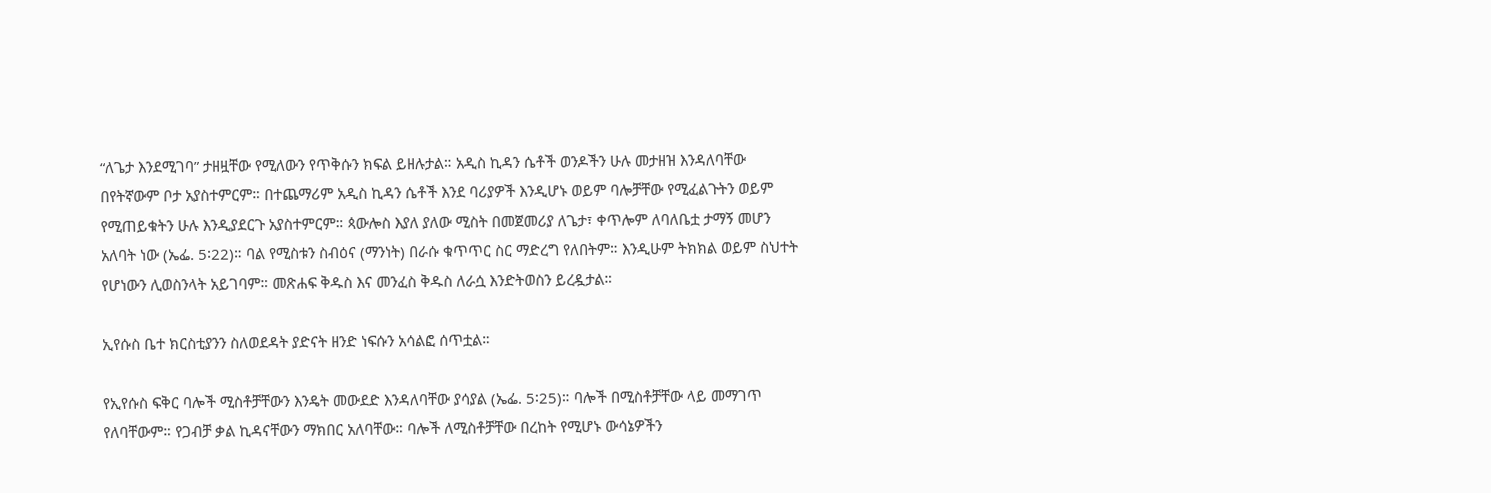“ለጌታ እንደሚገባ” ታዘዟቸው የሚለውን የጥቅሱን ክፍል ይዘሉታል። አዲስ ኪዳን ሴቶች ወንዶችን ሁሉ መታዘዝ እንዳለባቸው በየትኛውም ቦታ አያስተምርም። በተጨማሪም አዲስ ኪዳን ሴቶች እንደ ባሪያዎች እንዲሆኑ ወይም ባሎቻቸው የሚፈልጉትን ወይም የሚጠይቁትን ሁሉ እንዲያደርጉ አያስተምርም። ጳውሎስ እያለ ያለው ሚስት በመጀመሪያ ለጌታ፣ ቀጥሎም ለባለቤቷ ታማኝ መሆን አለባት ነው (ኤፌ. 5፡22)። ባል የሚስቱን ስብዕና (ማንነት) በራሱ ቁጥጥር ስር ማድረግ የለበትም። እንዲሁም ትክክል ወይም ስህተት የሆነውን ሊወስንላት አይገባም። መጽሐፍ ቅዱስ እና መንፈስ ቅዱስ ለራሷ እንድትወስን ይረዷታል።

ኢየሱስ ቤተ ክርስቲያንን ስለወደዳት ያድናት ዘንድ ነፍሱን አሳልፎ ሰጥቷል።

የኢየሱስ ፍቅር ባሎች ሚስቶቻቸውን እንዴት መውደድ እንዳለባቸው ያሳያል (ኤፌ. 5፡25)። ባሎች በሚስቶቻቸው ላይ መማገጥ የለባቸውም። የጋብቻ ቃል ኪዳናቸውን ማክበር አለባቸው። ባሎች ለሚስቶቻቸው በረከት የሚሆኑ ውሳኔዎችን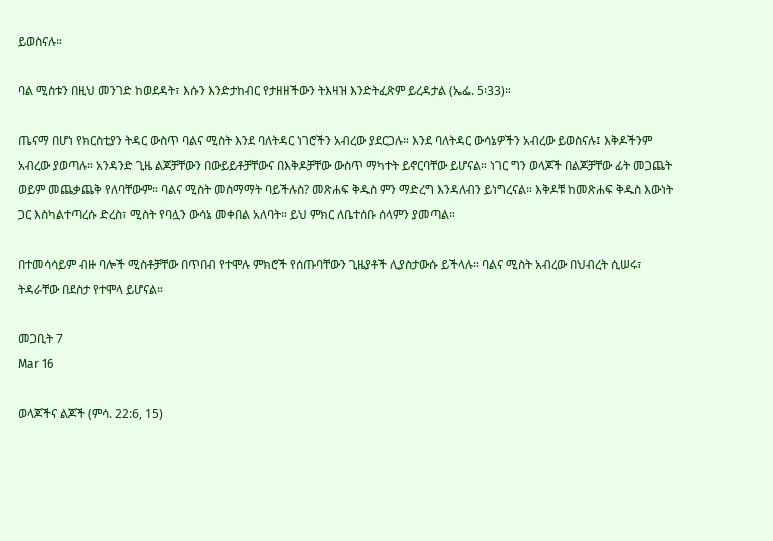ይወስናሉ።

ባል ሚስቱን በዚህ መንገድ ከወደዳት፣ እሱን እንድታከብር የታዘዘችውን ትእዛዝ እንድትፈጽም ይረዳታል (ኤፌ. 5፡33)።

ጤናማ በሆነ የክርስቲያን ትዳር ውስጥ ባልና ሚስት እንደ ባለትዳር ነገሮችን አብረው ያደርጋሉ። እንደ ባለትዳር ውሳኔዎችን አብረው ይወስናሉ፤ እቅዶችንም አብረው ያወጣሉ። አንዳንድ ጊዜ ልጆቻቸውን በውይይቶቻቸውና በእቅዶቻቸው ውስጥ ማካተት ይኖርባቸው ይሆናል። ነገር ግን ወላጆች በልጆቻቸው ፊት መጋጨት ወይም መጨቃጨቅ የለባቸውም። ባልና ሚስት መስማማት ባይችሉስ? መጽሐፍ ቅዱስ ምን ማድረግ እንዳለብን ይነግረናል። እቅዶቹ ከመጽሐፍ ቅዱስ እውነት ጋር እስካልተጣረሱ ድረስ፣ ሚስት የባሏን ውሳኔ መቀበል አለባት። ይህ ምክር ለቤተሰቡ ሰላምን ያመጣል።

በተመሳሳይም ብዙ ባሎች ሚስቶቻቸው በጥበብ የተሞሉ ምክሮች የሰጡባቸውን ጊዜያቶች ሊያስታውሱ ይችላሉ። ባልና ሚስት አብረው በህብረት ሲሠሩ፣ ትዳራቸው በደስታ የተሞላ ይሆናል።

መጋቢት 7
Mar 16

ወላጆችና ልጆች (ምሳ. 22:6, 15)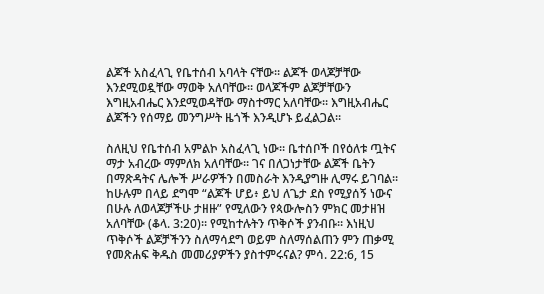ልጆች አስፈላጊ የቤተሰብ አባላት ናቸው። ልጆች ወላጆቻቸው እንደሚወዷቸው ማወቅ አለባቸው። ወላጆችም ልጆቻቸውን እግዚአብሔር እንደሚወዳቸው ማስተማር አለባቸው። እግዚአብሔር ልጆችን የሰማይ መንግሥት ዜጎች እንዲሆኑ ይፈልጋል።

ስለዚህ የቤተሰብ አምልኮ አስፈላጊ ነው። ቤተሰቦች በየዕለቱ ጧትና ማታ አብረው ማምለክ አለባቸው። ገና በለጋነታቸው ልጆች ቤትን በማጽዳትና ሌሎች ሥራዎችን በመስራት እንዲያግዙ ሊማሩ ይገባል። ከሁሉም በላይ ደግሞ “ልጆች ሆይ፥ ይህ ለጌታ ደስ የሚያሰኝ ነውና በሁሉ ለወላጆቻችሁ ታዘዙ” የሚለውን የጳውሎስን ምክር መታዘዝ አለባቸው (ቆላ. 3:20)። የሚከተሉትን ጥቅሶች ያንብቡ። እነዚህ ጥቅሶች ልጆቻችንን ስለማሳደግ ወይም ስለማሰልጠን ምን ጠቃሚ የመጽሐፍ ቅዱስ መመሪያዎችን ያስተምሩናል? ምሳ. 22:6, 15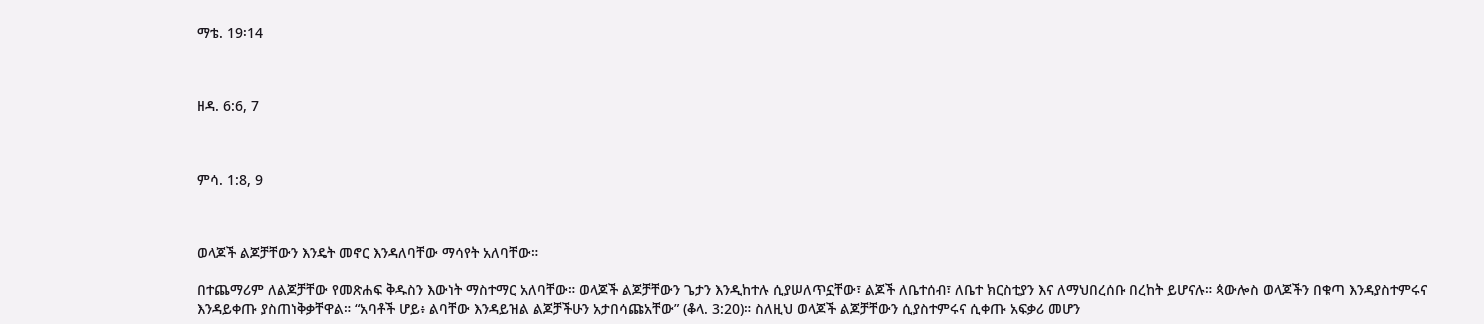ማቴ. 19፡14



ዘዳ. 6:6, 7



ምሳ. 1:8, 9



ወላጆች ልጆቻቸውን እንዴት መኖር እንዳለባቸው ማሳየት አለባቸው።

በተጨማሪም ለልጆቻቸው የመጽሐፍ ቅዱስን እውነት ማስተማር አለባቸው። ወላጆች ልጆቻቸውን ጌታን እንዲከተሉ ሲያሠለጥኗቸው፣ ልጆች ለቤተሰብ፣ ለቤተ ክርስቲያን እና ለማህበረሰቡ በረከት ይሆናሉ። ጳውሎስ ወላጆችን በቁጣ እንዳያስተምሩና እንዳይቀጡ ያስጠነቅቃቸዋል። “አባቶች ሆይ፥ ልባቸው እንዳይዝል ልጆቻችሁን አታበሳጩአቸው” (ቆላ. 3:20)። ስለዚህ ወላጆች ልጆቻቸውን ሲያስተምሩና ሲቀጡ አፍቃሪ መሆን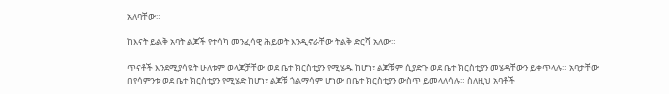አለባቸው።

ከእናት ይልቅ አባት ልጆች የተሳካ መንፈሳዊ ሕይወት እንዲኖራቸው ትልቅ ድርሻ አለው።

ጥናቶች እንደሚያሳዩት ሁለቱም ወላጆቻቸው ወደ ቤተ ክርስቲያን የሚሄዱ ከሆነ፣ ልጆቹም ሲያድጉ ወደ ቤተ ክርስቲያን መሄዳቸውን ይቀጥላሉ። አባታቸው በየሳምንቱ ወደ ቤተ ክርስቲያን የሚሄድ ከሆነ፣ ልጆቹ ጎልማሳም ሆነው በቤተ ክርስቲያን ውስጥ ይመላለሳሉ። ስለዚህ አባቶች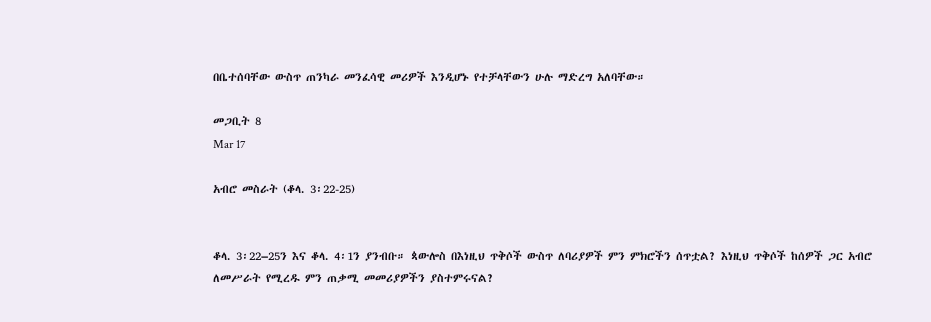በቤተሰባቸው ውስጥ ጠንካራ መንፈሳዊ መሪዎች እንዲሆኑ የተቻላቸውን ሁሉ ማድረግ አለባቸው።

መጋቢት 8
Mar 17

አብሮ መስራት (ቆላ. 3፡22-25)


ቆላ. 3፡22–25ን እና ቆላ. 4፡1ን ያንብቡ። ጳውሎስ በእነዚህ ጥቅሶች ውስጥ ለባሪያዎች ምን ምክሮችን ሰጥቷል? እነዚህ ጥቅሶች ከሰዎች ጋር አብሮ ለመሥራት የሚረዱ ምን ጠቃሚ መመሪያዎችን ያስተምሩናል?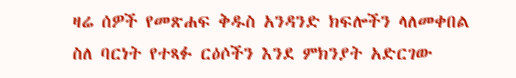ዛሬ ሰዎች የመጽሐፍ ቅዱስ አንዳንድ ክፍሎችን ላለመቀበል ስለ ባርነት የተጻፉ ርዕሶችን እንደ ምክንያት አድርገው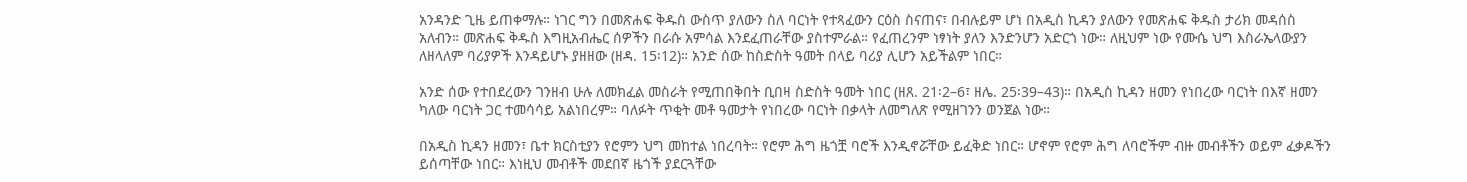አንዳንድ ጊዜ ይጠቀማሉ። ነገር ግን በመጽሐፍ ቅዱስ ውስጥ ያለውን ስለ ባርነት የተጻፈውን ርዕስ ስናጠና፣ በብሉይም ሆነ በአዲስ ኪዳን ያለውን የመጽሐፍ ቅዱስ ታሪክ መዳሰስ አለብን። መጽሐፍ ቅዱስ እግዚአብሔር ሰዎችን በራሱ አምሳል እንደፈጠራቸው ያስተምራል። የፈጠረንም ነፃነት ያለን እንድንሆን አድርጎ ነው። ለዚህም ነው የሙሴ ህግ እስራኤላውያን ለዘላለም ባሪያዎች እንዳይሆኑ ያዘዘው (ዘዳ. 15፡12)። አንድ ሰው ከስድስት ዓመት በላይ ባሪያ ሊሆን አይችልም ነበር።

አንድ ሰው የተበደረውን ገንዘብ ሁሉ ለመክፈል መስራት የሚጠበቅበት ቢበዛ ስድስት ዓመት ነበር (ዘጸ. 21፡2–6፣ ዘሌ. 25፡39–43)። በአዲስ ኪዳን ዘመን የነበረው ባርነት በእኛ ዘመን ካለው ባርነት ጋር ተመሳሳይ አልነበረም። ባለፉት ጥቂት መቶ ዓመታት የነበረው ባርነት በቃላት ለመግለጽ የሚዘገንን ወንጀል ነው።

በአዲስ ኪዳን ዘመን፣ ቤተ ክርስቲያን የሮምን ህግ መከተል ነበረባት። የሮም ሕግ ዜጎቿ ባሮች እንዲኖሯቸው ይፈቅድ ነበር። ሆኖም የሮም ሕግ ለባሮችም ብዙ መብቶችን ወይም ፈቃዶችን ይሰጣቸው ነበር። እነዚህ መብቶች መደበኛ ዜጎች ያደርጓቸው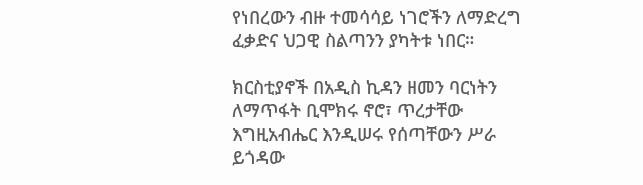የነበረውን ብዙ ተመሳሳይ ነገሮችን ለማድረግ ፈቃድና ህጋዊ ስልጣንን ያካትቱ ነበር።

ክርስቲያኖች በአዲስ ኪዳን ዘመን ባርነትን ለማጥፋት ቢሞክሩ ኖሮ፣ ጥረታቸው እግዚአብሔር እንዲሠሩ የሰጣቸውን ሥራ ይጎዳው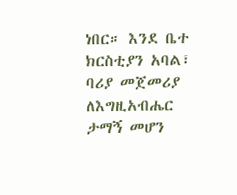ነበር። እንደ ቤተ ክርስቲያን አባል፣ ባሪያ መጀመሪያ ለእግዚአብሔር ታማኝ መሆን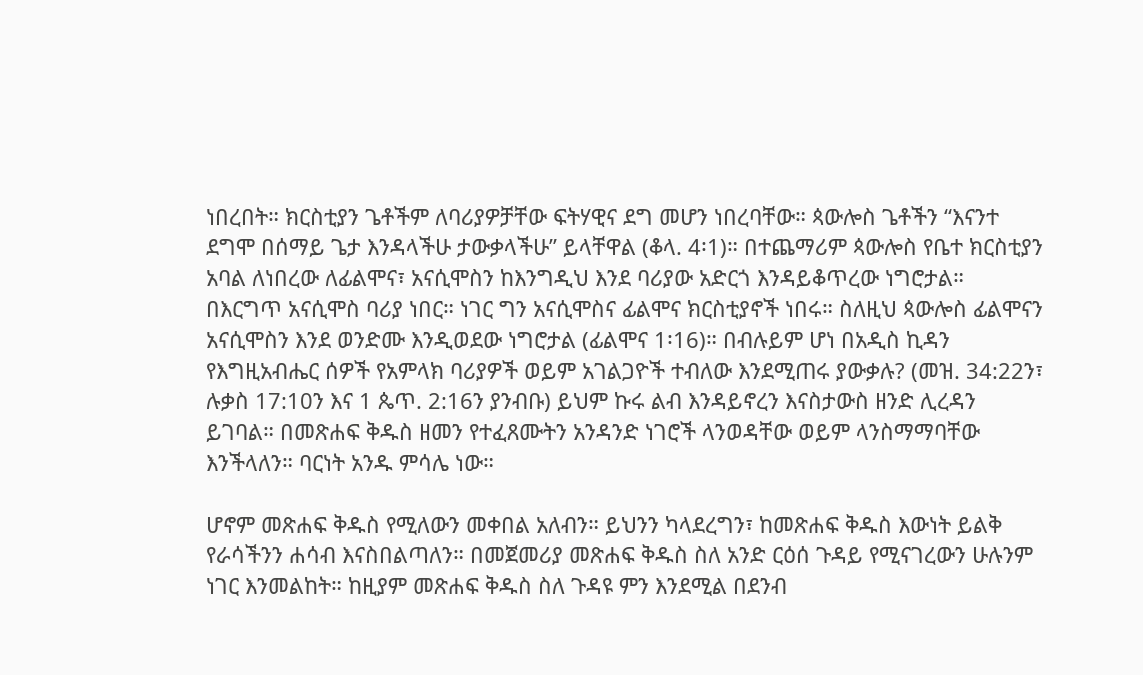ነበረበት። ክርስቲያን ጌቶችም ለባሪያዎቻቸው ፍትሃዊና ደግ መሆን ነበረባቸው። ጳውሎስ ጌቶችን “እናንተ ደግሞ በሰማይ ጌታ እንዳላችሁ ታውቃላችሁ” ይላቸዋል (ቆላ. 4፡1)። በተጨማሪም ጳውሎስ የቤተ ክርስቲያን አባል ለነበረው ለፊልሞና፣ አናሲሞስን ከእንግዲህ እንደ ባሪያው አድርጎ እንዳይቆጥረው ነግሮታል። በእርግጥ አናሲሞስ ባሪያ ነበር። ነገር ግን አናሲሞስና ፊልሞና ክርስቲያኖች ነበሩ። ስለዚህ ጳውሎስ ፊልሞናን አናሲሞስን እንደ ወንድሙ እንዲወደው ነግሮታል (ፊልሞና 1፡16)። በብሉይም ሆነ በአዲስ ኪዳን የእግዚአብሔር ሰዎች የአምላክ ባሪያዎች ወይም አገልጋዮች ተብለው እንደሚጠሩ ያውቃሉ? (መዝ. 34:22ን፣ ሉቃስ 17:10ን እና 1 ጴጥ. 2:16ን ያንብቡ) ይህም ኩሩ ልብ እንዳይኖረን እናስታውስ ዘንድ ሊረዳን ይገባል። በመጽሐፍ ቅዱስ ዘመን የተፈጸሙትን አንዳንድ ነገሮች ላንወዳቸው ወይም ላንስማማባቸው እንችላለን። ባርነት አንዱ ምሳሌ ነው።

ሆኖም መጽሐፍ ቅዱስ የሚለውን መቀበል አለብን። ይህንን ካላደረግን፣ ከመጽሐፍ ቅዱስ እውነት ይልቅ የራሳችንን ሐሳብ እናስበልጣለን። በመጀመሪያ መጽሐፍ ቅዱስ ስለ አንድ ርዕሰ ጉዳይ የሚናገረውን ሁሉንም ነገር እንመልከት። ከዚያም መጽሐፍ ቅዱስ ስለ ጉዳዩ ምን እንደሚል በደንብ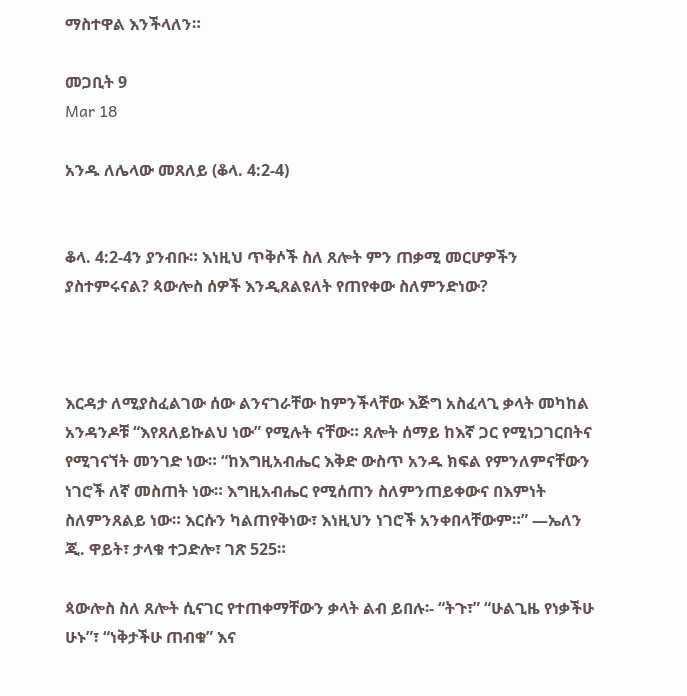ማስተዋል እንችላለን።

መጋቢት 9
Mar 18

አንዱ ለሌላው መጸለይ (ቆላ. 4:2-4)


ቆላ. 4:2-4ን ያንብቡ። እነዚህ ጥቅሶች ስለ ጸሎት ምን ጠቃሚ መርሆዎችን ያስተምሩናል? ጳውሎስ ሰዎች እንዲጸልዩለት የጠየቀው ስለምንድነው?



እርዳታ ለሚያስፈልገው ሰው ልንናገራቸው ከምንችላቸው እጅግ አስፈላጊ ቃላት መካከል አንዳንዶቹ “እየጸለይኩልህ ነው” የሚሉት ናቸው። ጸሎት ሰማይ ከእኛ ጋር የሚነጋገርበትና የሚገናኘት መንገድ ነው። “ከእግዚአብሔር እቅድ ውስጥ አንዱ ክፍል የምንለምናቸውን ነገሮች ለኛ መስጠት ነው። እግዚአብሔር የሚሰጠን ስለምንጠይቀውና በእምነት ስለምንጸልይ ነው። እርሱን ካልጠየቅነው፣ እነዚህን ነገሮች አንቀበላቸውም።” —ኤለን ጂ. ዋይት፣ ታላቁ ተጋድሎ፣ ገጽ 525።

ጳውሎስ ስለ ጸሎት ሲናገር የተጠቀማቸውን ቃላት ልብ ይበሉ፡- “ትጉ፣” “ሁልጊዜ የነቃችሁ ሁኑ”፣ “ነቅታችሁ ጠብቁ” እና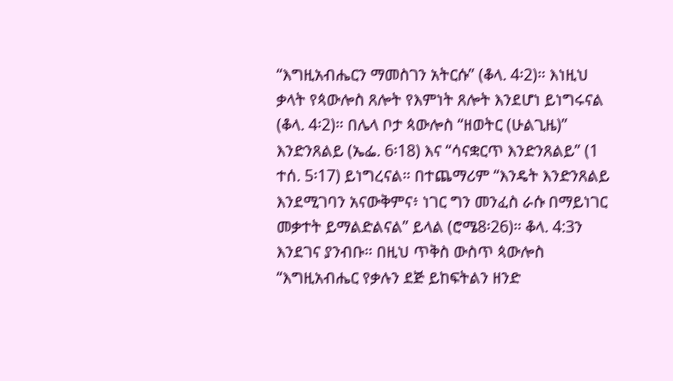“እግዚአብሔርን ማመስገን አትርሱ” (ቆላ. 4፡2)። እነዚህ ቃላት የጳውሎስ ጸሎት የእምነት ጸሎት እንደሆነ ይነግሩናል (ቆላ. 4፡2)። በሌላ ቦታ ጳውሎስ “ዘወትር (ሁልጊዜ)” እንድንጸልይ (ኤፌ. 6፡18) እና “ሳናቋርጥ እንድንጸልይ” (1 ተሰ. 5፡17) ይነግረናል። በተጨማሪም “እንዴት እንድንጸልይ እንደሚገባን አናውቅምና፥ ነገር ግን መንፈስ ራሱ በማይነገር መቃተት ይማልድልናል” ይላል (ሮሜ8፡26)። ቆላ. 4:3ን እንደገና ያንብቡ። በዚህ ጥቅስ ውስጥ ጳውሎስ “እግዚአብሔር የቃሉን ደጅ ይከፍትልን ዘንድ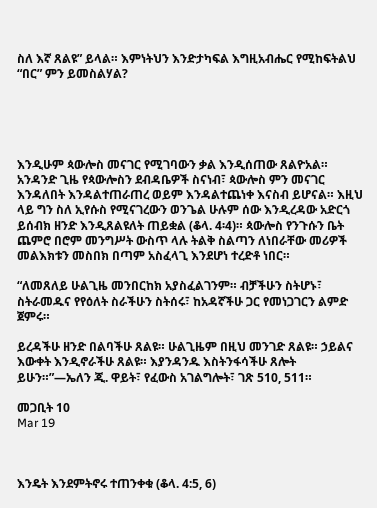ስለ እኛ ጸልዩ” ይላል። እምነትህን እንድታካፍል እግዚአብሔር የሚከፍትልህ “በር” ምን ይመስልሃል?





እንዲሁም ጳውሎስ መናገር የሚገባውን ቃል እንዲሰጠው ጸልዮአል። አንዳንድ ጊዜ የጳውሎስን ደብዳቤዎች ስናነብ፣ ጳውሎስ ምን መናገር እንዳለበት እንዳልተጠራጠረ ወይም እንዳልተጨነቀ እናስብ ይሆናል። እዚህ ላይ ግን ስለ ኢየሱስ የሚናገረውን ወንጌል ሁሉም ሰው እንዲረዳው አድርጎ ይሰብክ ዘንድ እንዲጸልዩለት ጠይቋል (ቆላ. 4፡4)። ጳውሎስ የንጉሱን ቤት ጨምሮ በሮም መንግሥት ውስጥ ላሉ ትልቅ ስልጣን ለነበራቸው መሪዎች መልእክቱን መስበክ በጣም አስፈላጊ እንደሆነ ተረድቶ ነበር።

“ለመጸለይ ሁልጊዜ መንበርከክ አያስፈልገንም። ብቻችሁን ስትሆኑ፣ ስትራመዱና የየዕለት ስራችሁን ስትሰሩ፣ ከአዳኛችሁ ጋር የመነጋገርን ልምድ ጀምሩ።

ይረዳችሁ ዘንድ በልባችሁ ጸልዩ። ሁልጊዜም በዚህ መንገድ ጸልዩ። ኃይልና እውቀት እንዲኖራችሁ ጸልዩ። እያንዳንዱ እስትንፋሳችሁ ጸሎት ይሁን።”—ኤለን ጂ. ዋይት፣ የፈውስ አገልግሎት፣ ገጽ 510, 511።

መጋቢት 10
Mar 19



እንዴት እንደምትኖሩ ተጠንቀቁ (ቆላ. 4:5, 6)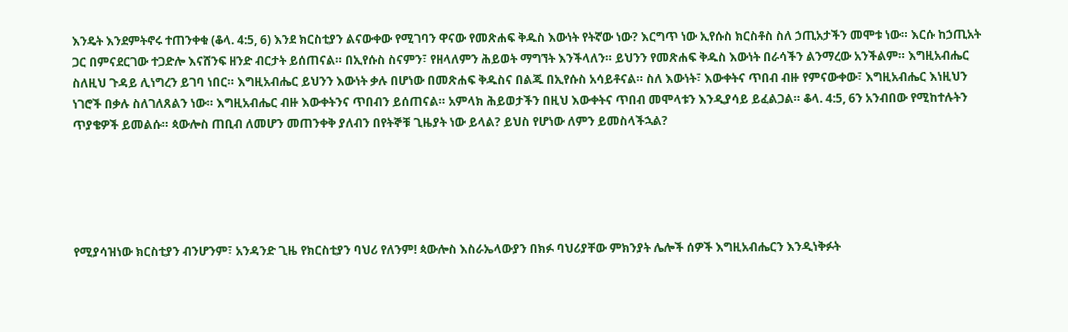እንዴት እንደምትኖሩ ተጠንቀቁ (ቆላ. 4:5, 6) እንደ ክርስቲያን ልናውቀው የሚገባን ዋናው የመጽሐፍ ቅዱስ እውነት የትኛው ነው? እርግጥ ነው ኢየሱስ ክርስቶስ ስለ ኃጢአታችን መሞቱ ነው። እርሱ ከኃጢአት ጋር በምናደርገው ተጋድሎ እናሸንፍ ዘንድ ብርታት ይሰጠናል። በኢየሱስ ስናምን፣ የዘላለምን ሕይወት ማግኘት እንችላለን። ይህንን የመጽሐፍ ቅዱስ እውነት በራሳችን ልንማረው አንችልም። እግዚአብሔር ስለዚህ ጉዳይ ሊነግረን ይገባ ነበር። እግዚአብሔር ይህንን እውነት ቃሉ በሆነው በመጽሐፍ ቅዱስና በልጁ በኢየሱስ አሳይቶናል። ስለ እውነት፣ እውቀትና ጥበብ ብዙ የምናውቀው፣ እግዚአብሔር እነዚህን ነገሮች በቃሉ ስለገለጸልን ነው። እግዚአብሔር ብዙ እውቀትንና ጥበብን ይሰጠናል። አምላክ ሕይወታችን በዚህ እውቀትና ጥበብ መሞላቱን እንዲያሳይ ይፈልጋል። ቆላ. 4:5, 6ን አንብበው የሚከተሉትን ጥያቄዎች ይመልሱ። ጳውሎስ ጠቢብ ለመሆን መጠንቀቅ ያለብን በየትኞቹ ጊዜያት ነው ይላል? ይህስ የሆነው ለምን ይመስላችኋል?





የሚያሳዝነው ክርስቲያን ብንሆንም፣ አንዳንድ ጊዜ የክርስቲያን ባህሪ የለንም! ጳውሎስ እስራኤላውያን በክፉ ባህሪያቸው ምክንያት ሌሎች ሰዎች እግዚአብሔርን እንዲነቅፉት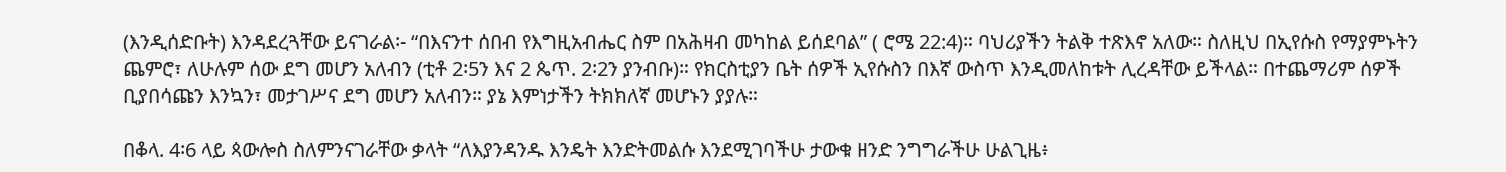(እንዲሰድቡት) እንዳደረጓቸው ይናገራል፡- “በእናንተ ሰበብ የእግዚአብሔር ስም በአሕዛብ መካከል ይሰደባል” ( ሮሜ 22:4)። ባህሪያችን ትልቅ ተጽእኖ አለው። ስለዚህ በኢየሱስ የማያምኑትን ጨምሮ፣ ለሁሉም ሰው ደግ መሆን አለብን (ቲቶ 2፡5ን እና 2 ጴጥ. 2፡2ን ያንብቡ)። የክርስቲያን ቤት ሰዎች ኢየሱስን በእኛ ውስጥ እንዲመለከቱት ሊረዳቸው ይችላል። በተጨማሪም ሰዎች ቢያበሳጩን እንኳን፣ መታገሥና ደግ መሆን አለብን። ያኔ እምነታችን ትክክለኛ መሆኑን ያያሉ።

በቆላ. 4፡6 ላይ ጳውሎስ ስለምንናገራቸው ቃላት “ለእያንዳንዱ እንዴት እንድትመልሱ እንደሚገባችሁ ታውቁ ዘንድ ንግግራችሁ ሁልጊዜ፥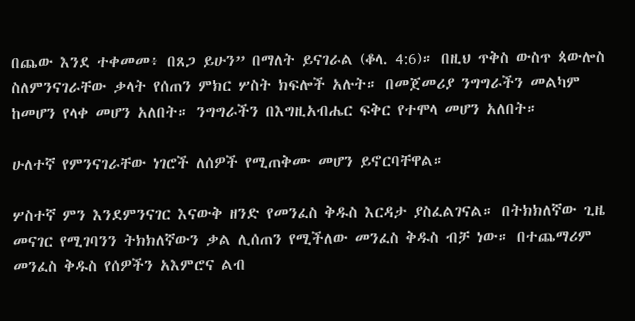በጨው እንደ ተቀመመ፥ በጸጋ ይሁን” በማለት ይናገራል (ቆላ. 4:6)። በዚህ ጥቅስ ውስጥ ጳውሎስ ስለምንናገራቸው ቃላት የሰጠን ምክር ሦስት ክፍሎች አሉት። በመጀመሪያ ንግግራችን መልካም ከመሆን የላቀ መሆን አለበት። ንግግራችን በእግዚአብሔር ፍቅር የተሞላ መሆን አለበት።

ሁለተኛ የምንናገራቸው ነገሮች ለሰዎች የሚጠቅሙ መሆን ይኖርባቸዋል።

ሦስተኛ ምን እንደምንናገር እናውቅ ዘንድ የመንፈስ ቅዱስ እርዳታ ያስፈልገናል። በትክክለኛው ጊዜ መናገር የሚገባንን ትክክለኛውን ቃል ሊሰጠን የሚችለው መንፈስ ቅዱስ ብቻ ነው። በተጨማሪም መንፈስ ቅዱስ የሰዎችን አእምሮና ልብ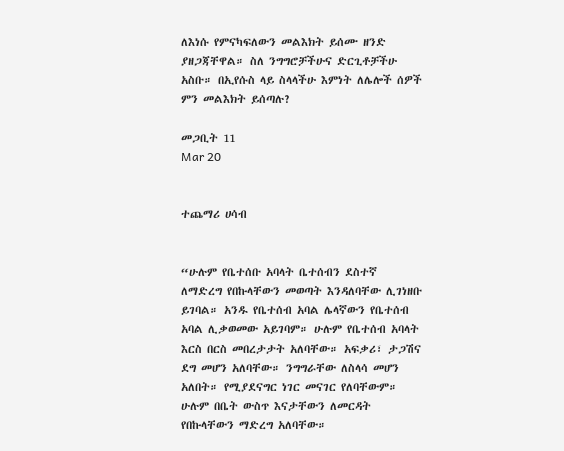ለእነሱ የምናካፍለውን መልእክት ይሰሙ ዘንድ ያዘጋጃቸዋል። ስለ ንግግሮቻችሁና ድርጊቶቻችሁ አስቡ። በኢየሱስ ላይ ስላላችሁ እምነት ለሌሎች ሰዎች ምን መልእክት ይሰጣሉ?

መጋቢት 11
Mar 20


ተጨማሪ ሀሳብ


“ሁሉም የቤተሰቡ አባላት ቤተሰብን ደስተኛ ለማድረግ የበኩላቸውን መወጣት እንዳለባቸው ሊገነዘቡ ይገባል። አንዱ የቤተሰብ አባል ሌላኛውን የቤተሰብ አባል ሊቃወመው አይገባም። ሁሉም የቤተሰብ አባላት እርስ በርስ መበረታታት አለባቸው። አፍቃሪ፣ ታጋሽና ደግ መሆን አለባቸው። ንግግራቸው ለስላሳ መሆን አለበት። የሚያደናግር ነገር መናገር የለባቸውም። ሁሉም በቤት ውስጥ እናታቸውን ለመርዳት የበኩላቸውን ማድረግ አለባቸው።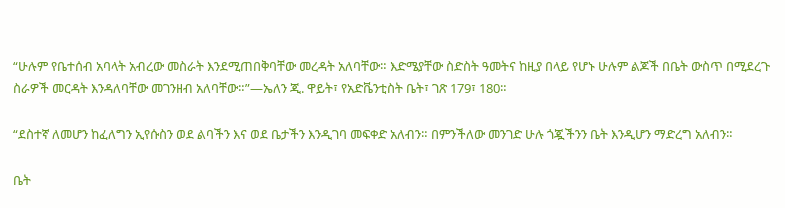“ሁሉም የቤተሰብ አባላት አብረው መስራት እንደሚጠበቅባቸው መረዳት አለባቸው። እድሜያቸው ስድስት ዓመትና ከዚያ በላይ የሆኑ ሁሉም ልጆች በቤት ውስጥ በሚደረጉ ስራዎች መርዳት እንዳለባቸው መገንዘብ አለባቸው።”—ኤለን ጂ. ዋይት፣ የአድቬንቲስት ቤት፣ ገጽ 179፣ 180።

“ደስተኛ ለመሆን ከፈለግን ኢየሱስን ወደ ልባችን እና ወደ ቤታችን እንዲገባ መፍቀድ አለብን። በምንችለው መንገድ ሁሉ ጎጇችንን ቤት እንዲሆን ማድረግ አለብን።

ቤት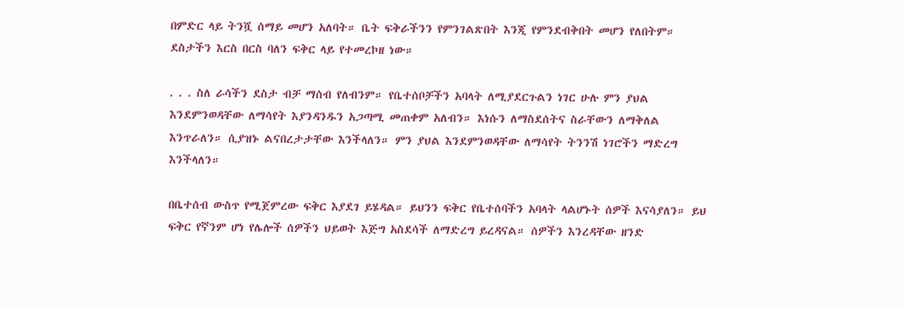በምድር ላይ ትንሿ ሰማይ መሆን አለባት። ቤት ፍቅራችንን የምንገልጽበት እንጂ የምንደብቅበት መሆን የለበትም። ደስታችን እርስ በርስ ባለን ፍቅር ላይ የተመረኮዘ ነው።

. . . ስለ ራሳችን ደስታ ብቻ ማሰብ የለብንም። የቤተሰቦቻችን አባላት ለሚያደርጉልን ነገር ሁሉ ምን ያህል እንደምንወዳቸው ለማሳየት እያንዳንዱን አጋጣሚ መጠቀም አለብን። እነሱን ለማስደሰትና ስራቸውን ለማቅለል እንጥራለን። ሲያዝኑ ልናበረታታቸው እንችላለን። ምን ያህል እንደምንወዳቸው ለማሳየት ትንንሽ ነገሮችን ማድረግ እንችላለን።

በቤተሰብ ውስጥ የሚጀምረው ፍቅር እያደገ ይሄዳል። ይህንን ፍቅር የቤተሰባችን አባላት ላልሆኑት ሰዎች እናሳያለን። ይህ ፍቅር የኛንም ሆነ የሌሎች ሰዎችን ህይወት እጅግ አስደሳች ለማድረግ ይረዳናል። ሰዎችን እንረዳቸው ዘንድ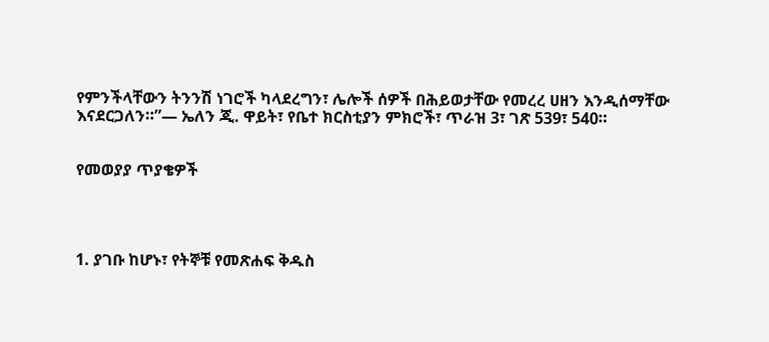የምንችላቸውን ትንንሽ ነገሮች ካላደረግን፣ ሌሎች ሰዎች በሕይወታቸው የመረረ ሀዘን እንዲሰማቸው እናደርጋለን።”— ኤለን ጂ. ዋይት፣ የቤተ ክርስቲያን ምክሮች፣ ጥራዝ 3፣ ገጽ 539፣ 540።


የመወያያ ጥያቄዎች




1. ያገቡ ከሆኑ፣ የትኞቹ የመጽሐፍ ቅዱስ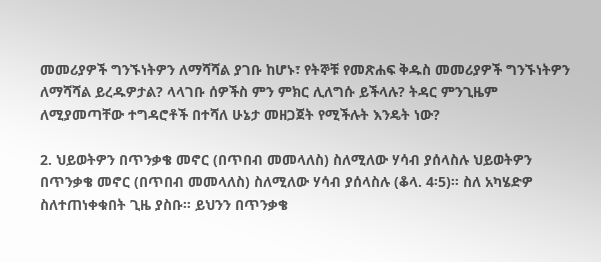መመሪያዎች ግንኙነትዎን ለማሻሻል ያገቡ ከሆኑ፣ የትኞቹ የመጽሐፍ ቅዱስ መመሪያዎች ግንኙነትዎን ለማሻሻል ይረዱዎታል? ላላገቡ ሰዎችስ ምን ምክር ሊለግሱ ይችላሉ? ትዳር ምንጊዜም ለሚያመጣቸው ተግዳሮቶች በተሻለ ሁኔታ መዘጋጀት የሚችሉት እንዴት ነው?

2. ህይወትዎን በጥንቃቄ መኖር (በጥበብ መመላለስ) ስለሚለው ሃሳብ ያሰላስሉ ህይወትዎን በጥንቃቄ መኖር (በጥበብ መመላለስ) ስለሚለው ሃሳብ ያሰላስሉ (ቆላ. 4፡5)። ስለ አካሄድዎ ስለተጠነቀቁበት ጊዜ ያስቡ። ይህንን በጥንቃቄ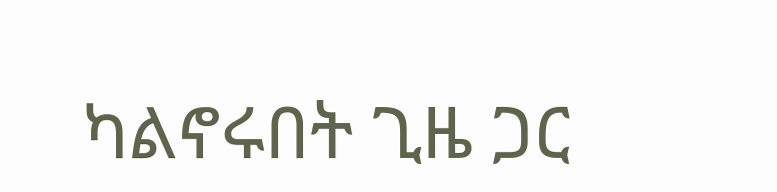ካልኖሩበት ጊዜ ጋር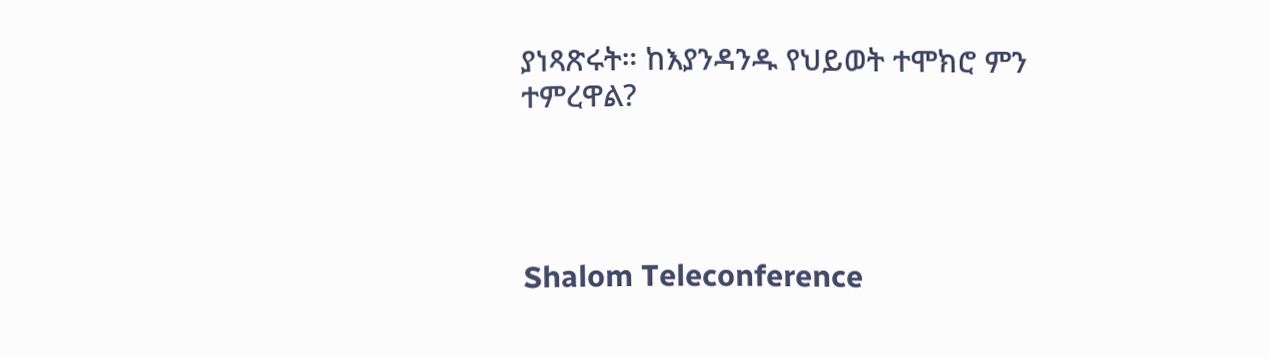ያነጻጽሩት። ከእያንዳንዱ የህይወት ተሞክሮ ምን ተምረዋል?




Shalom Teleconference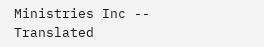Ministries Inc -- Translated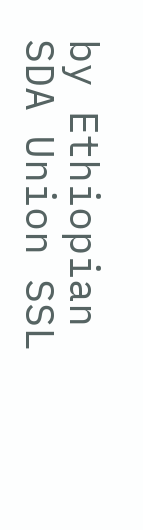by Ethiopian SDA Union SSL